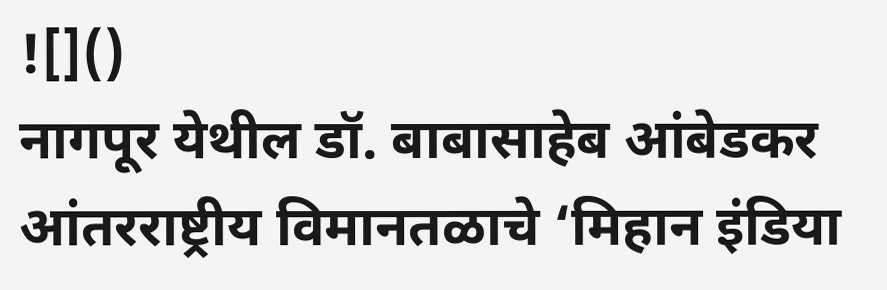![]()
नागपूर येथील डॉ. बाबासाहेब आंबेडकर आंतरराष्ट्रीय विमानतळाचे ‘मिहान इंडिया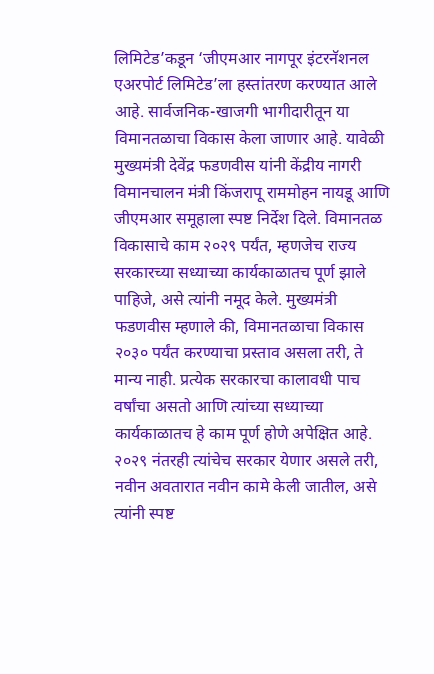लिमिटेड’कडून ‘जीएमआर नागपूर इंटरनॅशनल एअरपोर्ट लिमिटेड’ला हस्तांतरण करण्यात आले आहे. सार्वजनिक-खाजगी भागीदारीतून या विमानतळाचा विकास केला जाणार आहे. यावेळी मुख्यमंत्री देवेंद्र फडणवीस यांनी केंद्रीय नागरी विमानचालन मंत्री किंजरापू राममोहन नायडू आणि जीएमआर समूहाला स्पष्ट निर्देश दिले. विमानतळ विकासाचे काम २०२९ पर्यंत, म्हणजेच राज्य सरकारच्या सध्याच्या कार्यकाळातच पूर्ण झाले पाहिजे, असे त्यांनी नमूद केले. मुख्यमंत्री फडणवीस म्हणाले की, विमानतळाचा विकास २०३० पर्यंत करण्याचा प्रस्ताव असला तरी, ते मान्य नाही. प्रत्येक सरकारचा कालावधी पाच वर्षांचा असतो आणि त्यांच्या सध्याच्या कार्यकाळातच हे काम पूर्ण होणे अपेक्षित आहे. २०२९ नंतरही त्यांचेच सरकार येणार असले तरी, नवीन अवतारात नवीन कामे केली जातील, असे त्यांनी स्पष्ट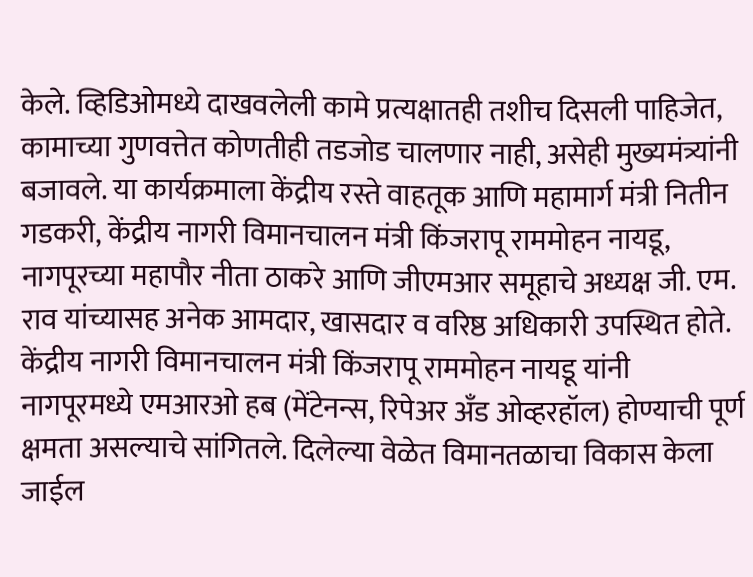केले. व्हिडिओमध्ये दाखवलेली कामे प्रत्यक्षातही तशीच दिसली पाहिजेत, कामाच्या गुणवत्तेत कोणतीही तडजोड चालणार नाही, असेही मुख्यमंत्र्यांनी बजावले. या कार्यक्रमाला केंद्रीय रस्ते वाहतूक आणि महामार्ग मंत्री नितीन गडकरी, केंद्रीय नागरी विमानचालन मंत्री किंजरापू राममोहन नायडू, नागपूरच्या महापौर नीता ठाकरे आणि जीएमआर समूहाचे अध्यक्ष जी. एम. राव यांच्यासह अनेक आमदार, खासदार व वरिष्ठ अधिकारी उपस्थित होते. केंद्रीय नागरी विमानचालन मंत्री किंजरापू राममोहन नायडू यांनी नागपूरमध्ये एमआरओ हब (मेंटेनन्स, रिपेअर अँड ओव्हरहॉल) होण्याची पूर्ण क्षमता असल्याचे सांगितले. दिलेल्या वेळेत विमानतळाचा विकास केला जाईल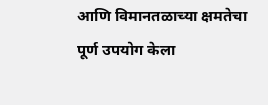आणि विमानतळाच्या क्षमतेचा पूर्ण उपयोग केला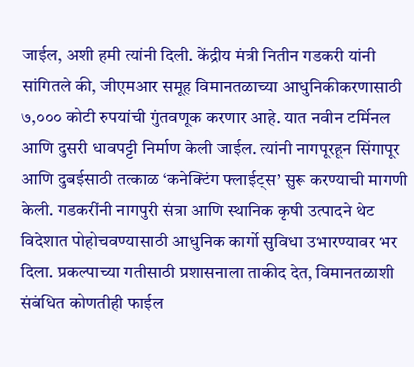जाईल, अशी हमी त्यांनी दिली. केंद्रीय मंत्री नितीन गडकरी यांनी सांगितले की, जीएमआर समूह विमानतळाच्या आधुनिकीकरणासाठी ७,००० कोटी रुपयांची गुंतवणूक करणार आहे. यात नवीन टर्मिनल आणि दुसरी धावपट्टी निर्माण केली जाईल. त्यांनी नागपूरहून सिंगापूर आणि दुबईसाठी तत्काळ ‘कनेक्टिंग फ्लाईट्स’ सुरू करण्याची मागणी केली. गडकरींनी नागपुरी संत्रा आणि स्थानिक कृषी उत्पादने थेट विदेशात पोहोचवण्यासाठी आधुनिक कार्गो सुविधा उभारण्यावर भर दिला. प्रकल्पाच्या गतीसाठी प्रशासनाला ताकीद देत, विमानतळाशी संबंधित कोणतीही फाईल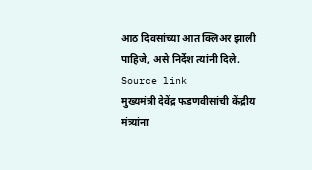आठ दिवसांच्या आत क्लिअर झाली पाहिजे, असे निर्देश त्यांनी दिले.
Source link
मुख्यमंत्री देवेंद्र फडणवीसांची केंद्रीय मंत्र्यांना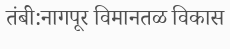तंबी:नागपूर विमानतळ विकास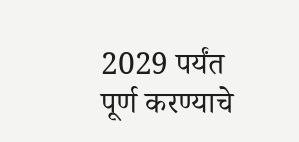2029 पर्यंत पूर्ण करण्याचे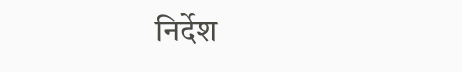निर्देश